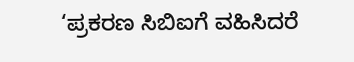‘ಪ್ರಕರಣ ಸಿಬಿಐಗೆ ವಹಿಸಿದರೆ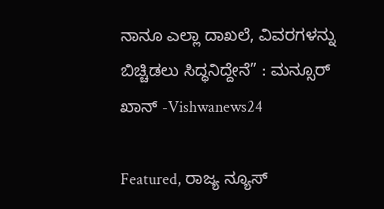ನಾನೂ ಎಲ್ಲಾ ದಾಖಲೆ, ವಿವರಗಳನ್ನು ಬಿಚ್ಚಿಡಲು ಸಿದ್ಧನಿದ್ದೇನೆ” : ಮನ್ಸೂರ್‌ ಖಾನ್‌ -Vishwanews24

Featured, ರಾಜ್ಯ ನ್ಯೂಸ್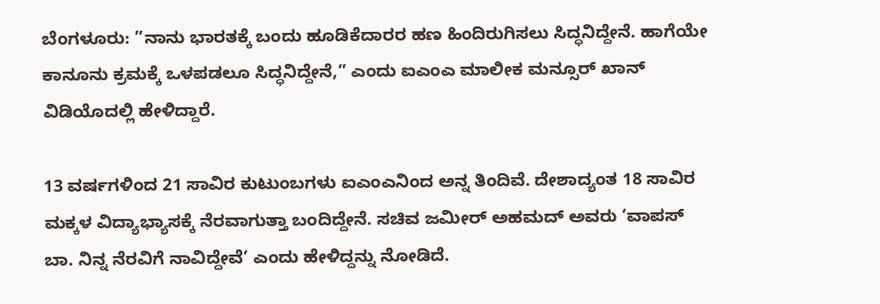ಬೆಂಗಳೂರು: ”ನಾನು ಭಾರತಕ್ಕೆ ಬಂದು ಹೂಡಿಕೆದಾರರ ಹಣ ಹಿಂದಿರುಗಿಸಲು ಸಿದ್ಧನಿದ್ದೇನೆ. ಹಾಗೆಯೇ ಕಾನೂನು ಕ್ರಮಕ್ಕೆ ಒಳಪಡಲೂ ಸಿದ್ಧನಿದ್ದೇನೆ,” ಎಂದು ಐಎಂಎ ಮಾಲೀಕ ಮನ್ಸೂರ್‌ ಖಾನ್‌ ವಿಡಿಯೊದಲ್ಲಿ ಹೇಳಿದ್ದಾರೆ.

13 ವರ್ಷಗಳಿಂದ 21 ಸಾವಿರ ಕುಟುಂಬಗಳು ಐಎಂಎನಿಂದ ಅನ್ನ ತಿಂದಿವೆ. ದೇಶಾದ್ಯಂತ 18 ಸಾವಿರ ಮಕ್ಕಳ ವಿದ್ಯಾಭ್ಯಾಸಕ್ಕೆ ನೆರವಾಗುತ್ತಾ ಬಂದಿದ್ದೇನೆ. ಸಚಿವ ಜಮೀರ್‌ ಅಹಮದ್‌ ಅವರು ‘ವಾಪಸ್‌ ಬಾ. ನಿನ್ನ ನೆರವಿಗೆ ನಾವಿದ್ದೇವೆ’ ಎಂದು ಹೇಳಿದ್ದನ್ನು ನೋಡಿದೆ.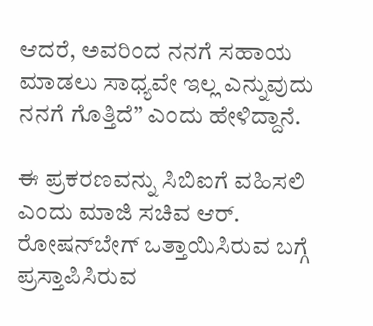ಆದರೆ, ಅವರಿಂದ ನನಗೆ ಸಹಾಯ ಮಾಡಲು ಸಾಧ್ಯವೇ ಇಲ್ಲ ಎನ್ನುವುದು ನನಗೆ ಗೊತ್ತಿದೆ” ಎಂದು ಹೇಳಿದ್ದಾನೆ.

ಈ ಪ್ರಕರಣವನ್ನು ಸಿಬಿಐಗೆ ವಹಿಸಲಿ ಎಂದು ಮಾಜಿ ಸಚಿವ ಆರ್‌. ರೋಷನ್‌ಬೇಗ್‌ ಒತ್ತಾಯಿಸಿರುವ ಬಗ್ಗೆ ಪ್ರಸ್ತಾಪಿಸಿರುವ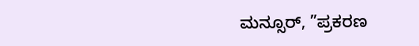ಮನ್ಸೂರ್‌, ”ಪ್ರಕರಣ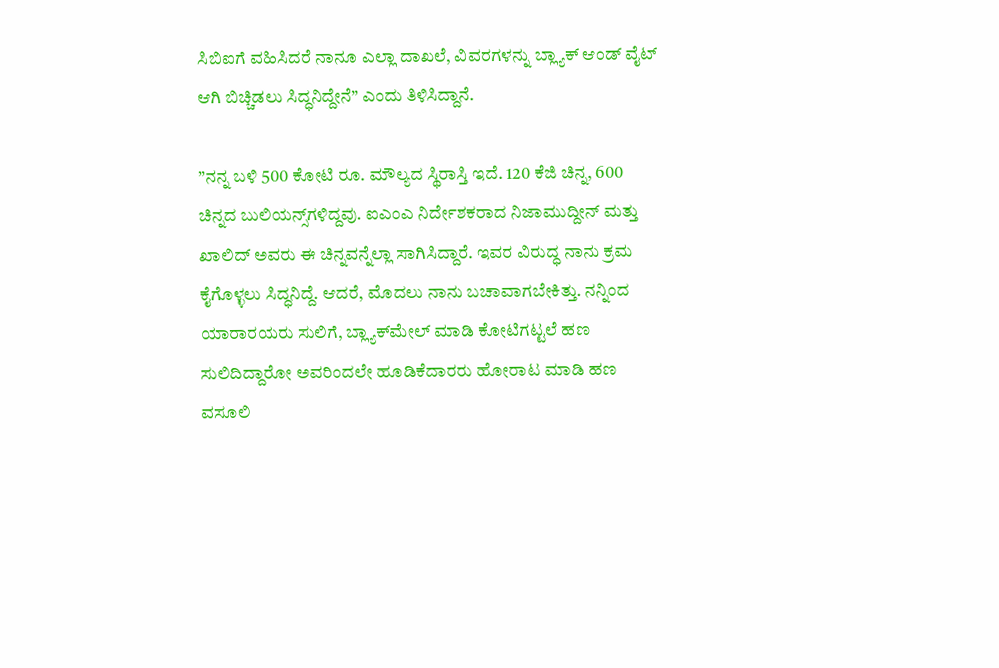ಸಿಬಿಐಗೆ ವಹಿಸಿದರೆ ನಾನೂ ಎಲ್ಲಾ ದಾಖಲೆ, ವಿವರಗಳನ್ನು ಬ್ಲ್ಯಾಕ್‌ ಆಂಡ್‌ ವೈಟ್‌ ಆಗಿ ಬಿಚ್ಚಿಡಲು ಸಿದ್ಧನಿದ್ದೇನೆ” ಎಂದು ತಿಳಿಸಿದ್ದಾನೆ.

”ನನ್ನ ಬಳಿ 500 ಕೋಟಿ ರೂ. ಮೌಲ್ಯದ ಸ್ಥಿರಾಸ್ತಿ ಇದೆ. 120 ಕೆಜಿ ಚಿನ್ನ, 600 ಚಿನ್ನದ ಬುಲಿಯನ್ಸ್‌ಗಳಿದ್ದವು. ಐಎಂಎ ನಿರ್ದೇಶಕರಾದ ನಿಜಾಮುದ್ದೀನ್‌ ಮತ್ತು ಖಾಲಿದ್‌ ಅವರು ಈ ಚಿನ್ನವನ್ನೆಲ್ಲಾ ಸಾಗಿಸಿದ್ದಾರೆ. ಇವರ ವಿರುದ್ಧ ನಾನು ಕ್ರಮ ಕೈಗೊಳ್ಳಲು ಸಿದ್ಧನಿದ್ದೆ. ಆದರೆ, ಮೊದಲು ನಾನು ಬಚಾವಾಗಬೇಕಿತ್ತು. ನನ್ನಿಂದ ಯಾರಾರ‍ಯರು ಸುಲಿಗೆ, ಬ್ಲ್ಯಾಕ್‌ಮೇಲ್‌ ಮಾಡಿ ಕೋಟಿಗಟ್ಟಲೆ ಹಣ ಸುಲಿದಿದ್ದಾರೋ ಅವರಿಂದಲೇ ಹೂಡಿಕೆದಾರರು ಹೋರಾಟ ಮಾಡಿ ಹಣ ವಸೂಲಿ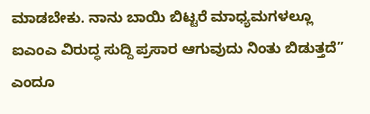ಮಾಡಬೇಕು. ನಾನು ಬಾಯಿ ಬಿಟ್ಟರೆ ಮಾಧ್ಯಮಗಳಲ್ಲೂ ಐಎಂಎ ವಿರುದ್ಧ ಸುದ್ದಿ ಪ್ರಸಾರ ಆಗುವುದು ನಿಂತು ಬಿಡುತ್ತದೆ” ಎಂದೂ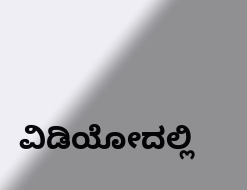ವಿಡಿಯೋದಲ್ಲಿ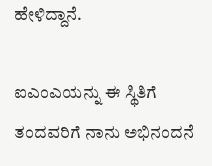ಹೇಳಿದ್ದಾನೆ.

ಐಎಂಎಯನ್ನು ಈ ಸ್ಥಿತಿಗೆ ತಂದವರಿಗೆ ನಾನು ಅಭಿನಂದನೆ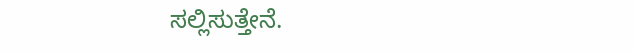ಸಲ್ಲಿಸುತ್ತೇನೆ.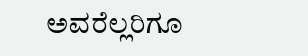ಅವರೆಲ್ಲರಿಗೂ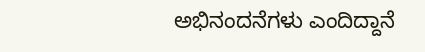ಅಭಿನಂದನೆಗಳು ಎಂದಿದ್ದಾನೆ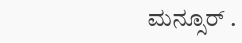ಮನ್ಸೂರ್‌ .